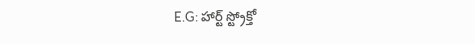E.G: హార్ట్ స్ట్రోక్తో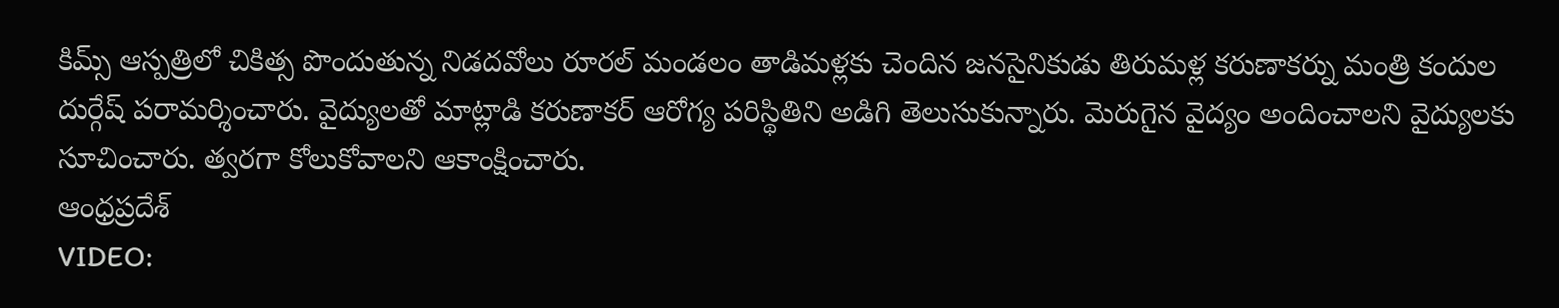కిమ్స్ ఆస్పత్రిలో చికిత్స పొందుతున్న నిడదవోలు రూరల్ మండలం తాడిమళ్లకు చెందిన జనసైనికుడు తిరుమళ్ల కరుణాకర్ను మంత్రి కందుల దుర్గేష్ పరామర్శించారు. వైద్యులతో మాట్లాడి కరుణాకర్ ఆరోగ్య పరిస్థితిని అడిగి తెలుసుకున్నారు. మెరుగైన వైద్యం అందించాలని వైద్యులకు సూచించారు. త్వరగా కోలుకోవాలని ఆకాంక్షించారు.
ఆంధ్రప్రదేశ్
VIDEO: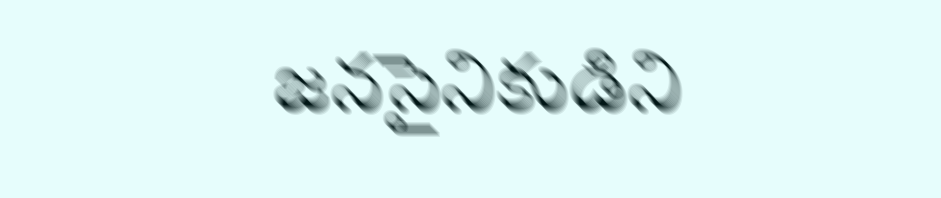జనసైనికుడిని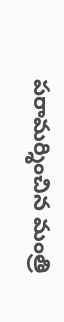పరామర్శించిన మంత్రి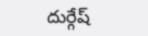దుర్గేష్